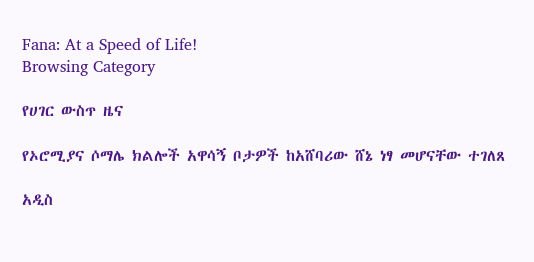Fana: At a Speed of Life!
Browsing Category

የሀገር ውስጥ ዜና

የኦሮሚያና ሶማሌ ክልሎች አዋሳኝ ቦታዎች ከአሸባሪው ሸኔ ነፃ መሆናቸው ተገለጸ

አዲስ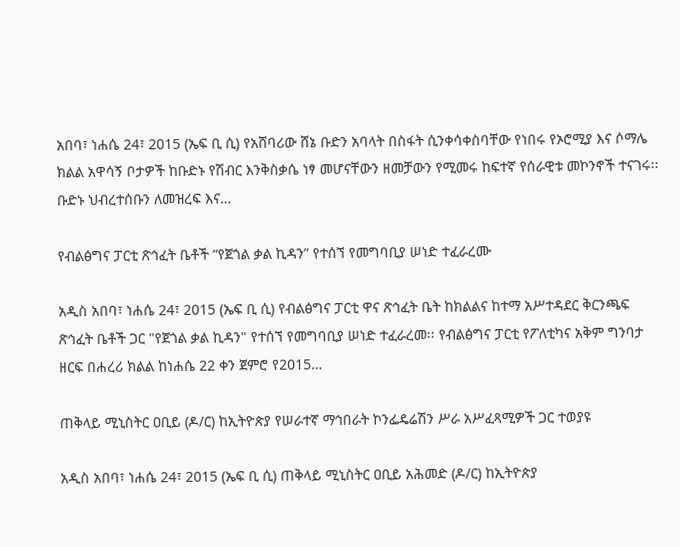አበባ፣ ነሐሴ 24፣ 2015 (ኤፍ ቢ ሲ) የአሸባሪው ሸኔ ቡድን አባላት በስፋት ሲንቀሳቀስባቸው የነበሩ የኦሮሚያ እና ሶማሌ ክልል አዋሳኝ ቦታዎች ከቡድኑ የሽብር እንቅስቃሴ ነፃ መሆናቸውን ዘመቻውን የሚመሩ ከፍተኛ የሰራዊቱ መኮንኖች ተናገሩ፡፡ ቡድኑ ህብረተሰቡን ለመዝረፍ እና…

የብልፅግና ፓርቲ ጽኅፈት ቤቶች “የጀጎል ቃል ኪዳን” የተሰኘ የመግባቢያ ሠነድ ተፈራረሙ

አዲስ አበባ፣ ነሐሴ 24፣ 2015 (ኤፍ ቢ ሲ) የብልፅግና ፓርቲ ዋና ጽኅፈት ቤት ከክልልና ከተማ አሥተዳደር ቅርንጫፍ ጽኅፈት ቤቶች ጋር "የጀጎል ቃል ኪዳን" የተሰኘ የመግባቢያ ሠነድ ተፈራረመ፡፡ የብልፅግና ፓርቲ የፖለቲካና አቅም ግንባታ ዘርፍ በሐረሪ ክልል ከነሐሴ 22 ቀን ጀምሮ የ2015…

ጠቅላይ ሚኒስትር ዐቢይ (ዶ/ር) ከኢትዮጵያ የሠራተኛ ማኅበራት ኮንፌዴሬሽን ሥራ አሥፈጻሚዎች ጋር ተወያዩ

አዲስ አበባ፣ ነሐሴ 24፣ 2015 (ኤፍ ቢ ሲ) ጠቅላይ ሚኒስትር ዐቢይ አሕመድ (ዶ/ር) ከኢትዮጵያ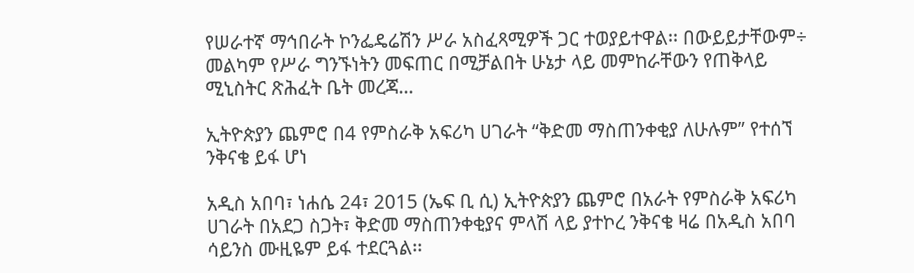የሠራተኛ ማኅበራት ኮንፌዴሬሽን ሥራ አስፈጻሚዎች ጋር ተወያይተዋል፡፡ በውይይታቸውም÷ መልካም የሥራ ግንኙነትን መፍጠር በሚቻልበት ሁኔታ ላይ መምከራቸውን የጠቅላይ ሚኒስትር ጽሕፈት ቤት መረጃ…

ኢትዮጵያን ጨምሮ በ4 የምስራቅ አፍሪካ ሀገራት “ቅድመ ማስጠንቀቂያ ለሁሉም” የተሰኘ ንቅናቄ ይፋ ሆነ

አዲስ አበባ፣ ነሐሴ 24፣ 2015 (ኤፍ ቢ ሲ) ኢትዮጵያን ጨምሮ በአራት የምስራቅ አፍሪካ ሀገራት በአደጋ ስጋት፣ ቅድመ ማስጠንቀቂያና ምላሽ ላይ ያተኮረ ንቅናቄ ዛሬ በአዲስ አበባ ሳይንስ ሙዚዬም ይፋ ተደርጓል፡፡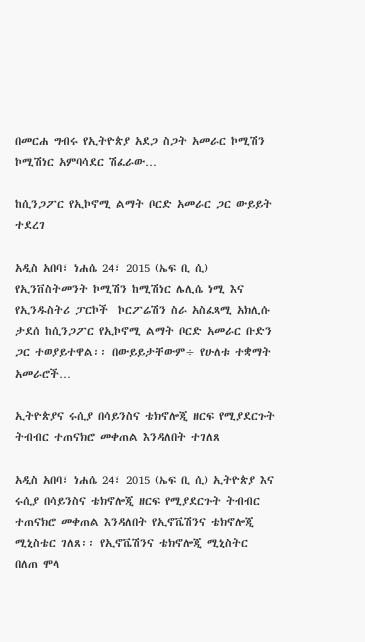በመርሐ ግብሩ የኢትዮጵያ አደጋ ስጋት አመራር ኮሚሽን ኮሚሽነር አምባሳደር ሽፈራው…

ከሲንጋፖር የኢኮኖሚ ልማት ቦርድ አመራር ጋር ውይይት ተደረገ

አዲስ አበባ፣ ነሐሴ 24፣ 2015 (ኤፍ ቢ ሲ) የኢንቨስትመንት ኮሚሽን ከሚሽነር ሌሊሴ ነሚ እና የኢንዱስትሪ ፓርኮች  ኮርፖሬሽን ስራ አስፈጻሚ አክሊሱ ታደሰ ከሲንጋፖር የኢኮኖሚ ልማት ቦርድ አመራር ቡድን ጋር ተወያይተዋል፡፡ በውይይታቸውም÷ የሁለቱ ተቋማት አመራሮች…

ኢትዮጵያና ሩሲያ በሳይንስና ቴክኖሎጂ ዘርፍ የሚያደርጉት ትብብር ተጠናክሮ መቀጠል እንዳለበት ተገለጸ

አዲስ አበባ፣ ነሐሴ 24፣ 2015 (ኤፍ ቢ ሲ) ኢትዮጵያ እና ሩሲያ በሳይንስና ቴክኖሎጂ ዘርፍ የሚያደርጉት ትብብር ተጠናክሮ መቀጠል እንዳለበት የኢኖቬሽንና ቴክኖሎጂ ሚኒስቴር ገለጸ፡፡ የኢኖቬሽንና ቴክኖሎጂ ሚኒስትር በለጠ ሞላ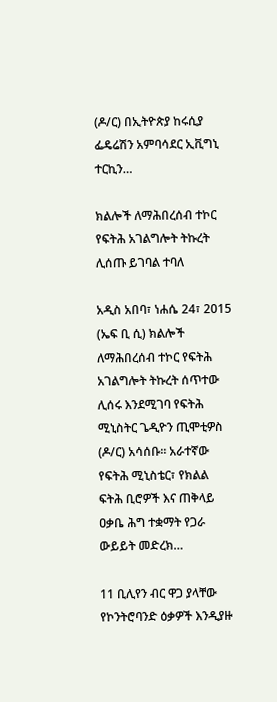(ዶ/ር) በኢትዮጵያ ከሩሲያ ፌዴሬሽን አምባሳደር ኢቪግኒ ተርኪን…

ክልሎች ለማሕበረሰብ ተኮር የፍትሕ አገልግሎት ትኩረት ሊሰጡ ይገባል ተባለ

አዲስ አበባ፣ ነሐሴ 24፣ 2015 (ኤፍ ቢ ሲ) ክልሎች ለማሕበረሰብ ተኮር የፍትሕ አገልግሎት ትኩረት ሰጥተው ሊሰሩ እንደሚገባ የፍትሕ ሚኒስትር ጌዲዮን ጢሞቲዎስ (ዶ/ር) አሳሰቡ፡፡ አራተኛው የፍትሕ ሚኒስቴር፣ የክልል ፍትሕ ቢሮዎች እና ጠቅላይ ዐቃቤ ሕግ ተቋማት የጋራ ውይይት መድረክ…

11 ቢሊየን ብር ዋጋ ያላቸው የኮንትሮባንድ ዕቃዎች እንዲያዙ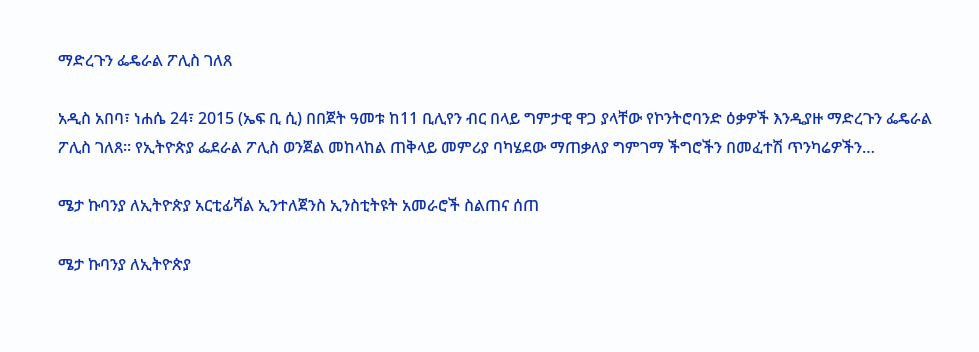ማድረጉን ፌዴራል ፖሊስ ገለጸ

አዲስ አበባ፣ ነሐሴ 24፣ 2015 (ኤፍ ቢ ሲ) በበጀት ዓመቱ ከ11 ቢሊየን ብር በላይ ግምታዊ ዋጋ ያላቸው የኮንትሮባንድ ዕቃዎች እንዲያዙ ማድረጉን ፌዴራል ፖሊስ ገለጸ፡፡ የኢትዮጵያ ፌደራል ፖሊስ ወንጀል መከላከል ጠቅላይ መምሪያ ባካሄደው ማጠቃለያ ግምገማ ችግሮችን በመፈተሽ ጥንካሬዎችን…

ሜታ ኩባንያ ለኢትዮጵያ አርቲፊሻል ኢንተለጀንስ ኢንስቲትዩት አመራሮች ስልጠና ሰጠ

ሜታ ኩባንያ ለኢትዮጵያ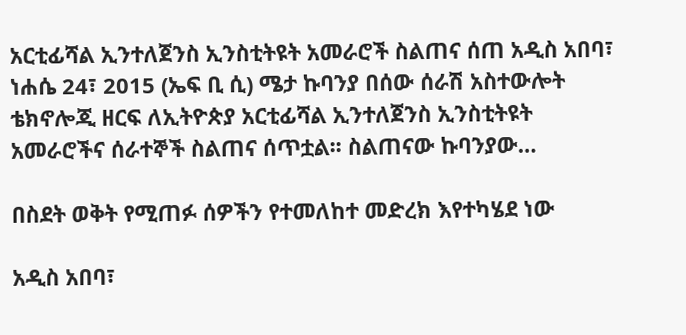አርቲፊሻል ኢንተለጀንስ ኢንስቲትዩት አመራሮች ስልጠና ሰጠ አዲስ አበባ፣ ነሐሴ 24፣ 2015 (ኤፍ ቢ ሲ) ሜታ ኩባንያ በሰው ሰራሽ አስተውሎት ቴክኖሎጂ ዘርፍ ለኢትዮጵያ አርቲፊሻል ኢንተለጀንስ ኢንስቲትዩት አመራሮችና ሰራተኞች ስልጠና ሰጥቷል፡፡ ስልጠናው ኩባንያው…

በስደት ወቅት የሚጠፉ ሰዎችን የተመለከተ መድረክ እየተካሄደ ነው

አዲስ አበባ፣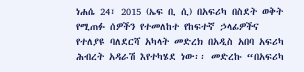ነሐሴ 24፣ 2015 (ኤፍ ቢ ሲ) በአፍሪካ በስደት ወቅት የሚጠፉ ሰዎችን የተመለከተ የከፍተኛ ኃላፊዎችና የተለያዩ ባለደርሻ አካላት መድረክ በአዲስ አበባ አፍሪካ ሕብረት አዳራሽ እየተካሄደ ነው፡፡ መድረኩ “በአፍሪካ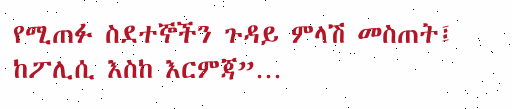የሚጠፉ ስደተኞችን ጉዳይ ምላሽ መስጠት፤ ከፖሊሲ እስከ እርምጃ”…